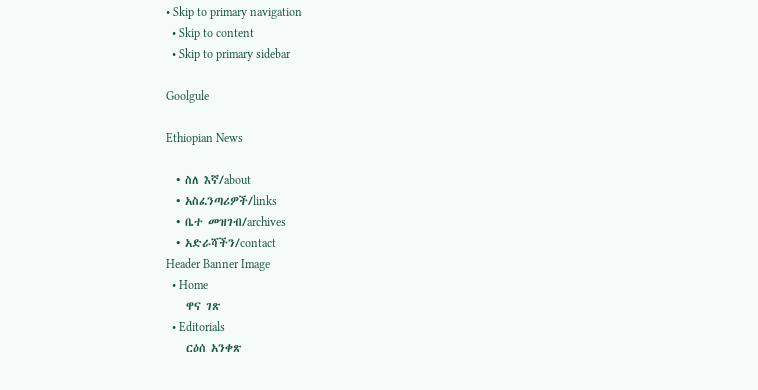• Skip to primary navigation
  • Skip to content
  • Skip to primary sidebar

Goolgule

Ethiopian News

  • ስለ እኛ/about
  • አስፈንጣሪዎች/links
  • ቤተ መዝገብ/archives
  • አድራሻችን/contact
Header Banner Image
  • Home
    ዋና ገጽ
  • Editorials
    ርዕሰ አንቀጽ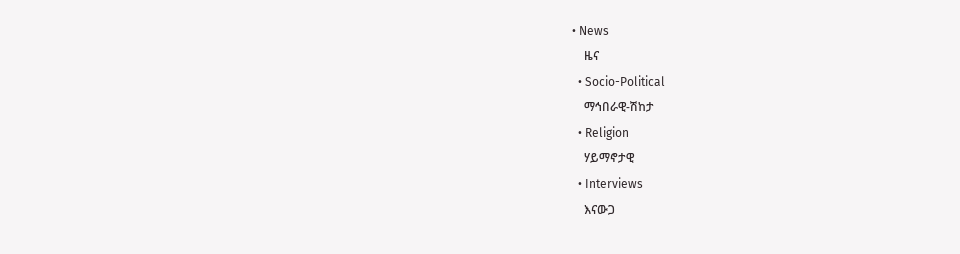• News
    ዜና
  • Socio-Political
    ማኅበራዊ-ሽከታ
  • Religion
    ሃይማኖታዊ
  • Interviews
    እናውጋ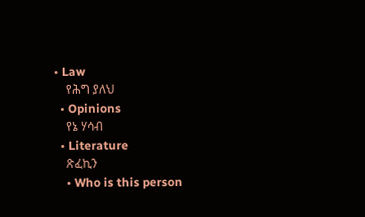• Law
    የሕግ ያለህ
  • Opinions
    የኔ ሃሳብ
  • Literature
    ጽፈኪን
    • Who is this person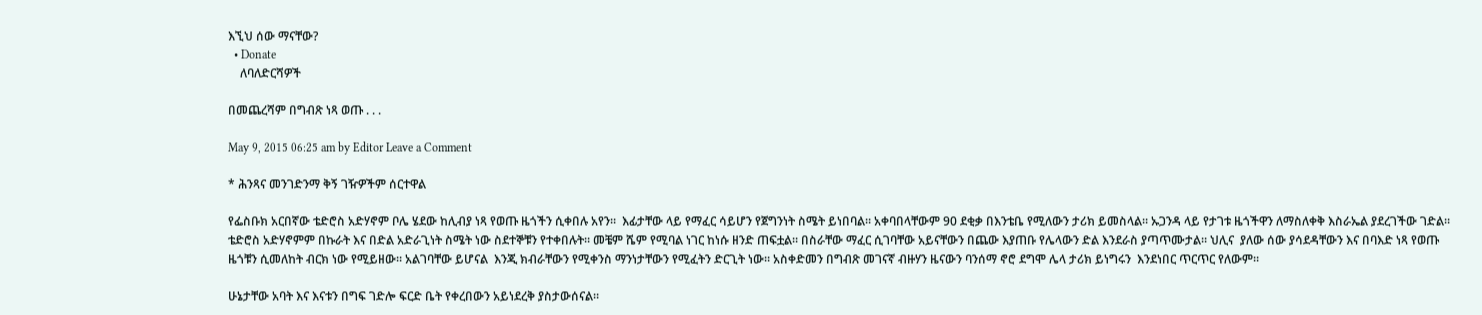እኚህ ሰው ማናቸው?
  • Donate
    ለባለድርሻዎች

በመጨረሻም በግብጽ ነጻ ወጡ . . .

May 9, 2015 06:25 am by Editor Leave a Comment

* ሕንጻና መንገድንማ ቅኝ ገዥዎችም ሰርተዋል

የፌስቡክ አርበኛው ቴድሮስ አድሃኖም ቦሌ ሄደው ከሊብያ ነጻ የወጡ ዜጎችን ሲቀበሉ አየን።  እፊታቸው ላይ የማፈር ሳይሆን የጀግንነት ስሜት ይነበባል። አቀባበላቸውም 90 ደቂቃ በእንቴቤ የሚለውን ታሪክ ይመስላል። ኡጋንዳ ላይ የታገቱ ዜጎችዋን ለማስለቀቅ እስራኤል ያደረገችው ገድል። ቴድሮስ አድሃኖምም በኩራት እና በድል አድራጊነት ስሜት ነው ስደተኞቹን የተቀበሉት። መቼም ሼም የሚባል ነገር ከነሱ ዘንድ ጠፍቷል። በስራቸው ማፈር ሲገባቸው አይናቸውን በጨው እያጠቡ የሌላውን ድል እንደራስ ያጣጥሙታል። ህሊና  ያለው ሰው ያሳደዳቸውን እና በባእድ ነጻ የወጡ ዜጎቹን ሲመለከት ብርክ ነው የሚይዘው። አልገባቸው ይሆናል  እንጂ ክብራቸውን የሚቀንስ ማንነታቸውን የሚፈትን ድርጊት ነው። አስቀድመን በግብጽ መገናኛ ብዙሃን ዜናውን ባንሰማ ኖሮ ደግሞ ሌላ ታሪክ ይነግሩን  እንደነበር ጥርጥር የለውም።

ሁኔታቸው አባት እና እናቱን በግፍ ገድሎ ፍርድ ቤት የቀረበውን አይነደረቅ ያስታውሰናል።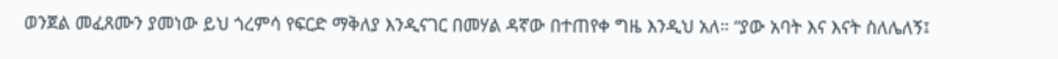ወንጀል መፈጸሙን ያመነው ይህ ጎረምሳ የፍርድ ማቅለያ እንዲናገር በመሃል ዳኛው በተጠየቀ ግዜ እንዲህ አለ። “ያው አባት እና እናት ስለሌለኝ፤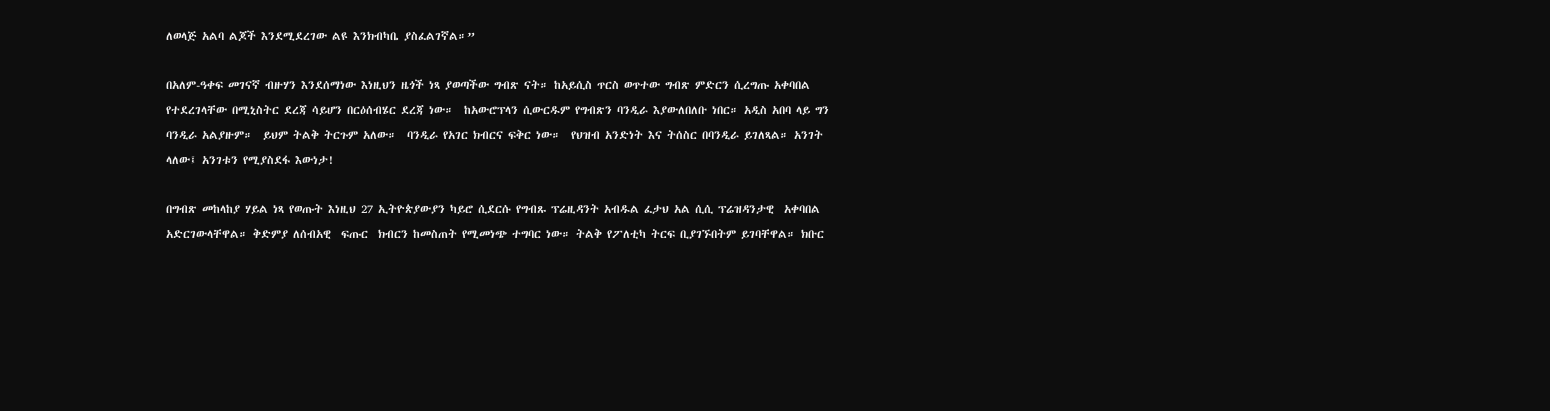ለወላጅ አልባ ልጆች እንደሚደረገው ልዩ እንክብካቤ ያስፈልገኛል።”

በአለም-ዓቀፍ መገናኛ ብዙሃን እንደሰማነው እነዚህን ዜጎች ነጻ ያወጣችው ግብጽ ናት። ከአይሲስ ጥርስ ወጥተው ግብጽ ምድርን ሲረግጡ አቀባበል የተደረገላቸው በሚኒስትር ደረጃ ሳይሆን በርዕሰብሄር ደረጃ ነው።  ከአውሮፕላን ሲውርዱም የግብጽን ባንዲራ እያውለበለቡ ነበር። አዲስ አበባ ላይ ግን ባንዲራ አልያዙም።  ይህም ትልቅ ትርጉም አለው።  ባንዲራ የአገር ክብርና ፍቅር ነው።  የህዝብ አንድነት እና ትሰስር በባንዲራ ይገለጻል። አንገት ላለው፤ አንገቱን የሚያስደፋ እውነታ!

በግብጽ መከላከያ ሃይል ነጻ የወጡት እነዚህ 27 ኢትዮጵያውያን ካይሮ ሲደርሱ የግብጹ ፕሬዚዳንት አብዱል ፈታህ አል ሲሲ ፕሬዝዳንታዊ  አቀባበል አድርገውላቸዋል። ቅድምያ ለሰብአዊ  ፍጡር  ክብርን ከመስጠት የሚመነጭ ተግባር ነው። ትልቅ የፖለቲካ ትርፍ ቢያገኙበትም ይገባቸዋል። ክቡር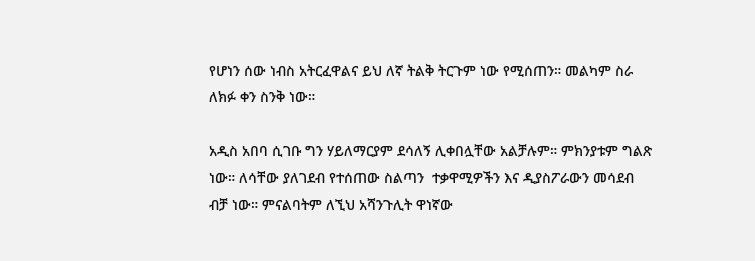የሆነን ሰው ነብስ አትርፈዋልና ይህ ለኛ ትልቅ ትርጉም ነው የሚሰጠን። መልካም ስራ ለክፉ ቀን ስንቅ ነው።

አዲስ አበባ ሲገቡ ግን ሃይለማርያም ደሳለኝ ሊቀበሏቸው አልቻሉም። ምክንያቱም ግልጽ ነው። ለሳቸው ያለገደብ የተሰጠው ስልጣን  ተቃዋሚዎችን እና ዲያስፖራውን መሳደብ ብቻ ነው። ምናልባትም ለኚህ አሻንጉሊት ዋነኛው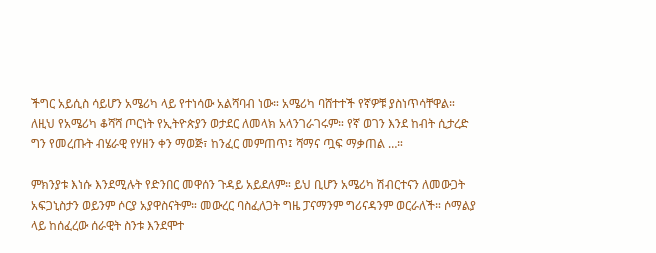ችግር አይሲስ ሳይሆን አሜሪካ ላይ የተነሳው አልሻባብ ነው። አሜሪካ ባሸተተች የኛዎቹ ያስነጥሳቸዋል። ለዚህ የአሜሪካ ቆሻሻ ጦርነት የኢትዮጵያን ወታደር ለመላክ አላንገራገሩም። የኛ ወገን እንደ ከብት ሲታረድ ግን የመረጡት ብሄራዊ የሃዘን ቀን ማወጅ፣ ከንፈር መምጠጥ፤ ሻማና ጧፍ ማቃጠል …።

ምክንያቱ እነሱ እንደሚሉት የድንበር መዋሰን ጉዳይ አይደለም። ይህ ቢሆን አሜሪካ ሽብርተናን ለመውጋት አፍጋኒስታን ወይንም ሶርያ አያዋስናትም። መውረር ባስፈለጋት ግዜ ፓናማንም ግሪናዳንም ወርራለች። ሶማልያ ላይ ከሰፈረው ሰራዊት ስንቱ እንደሞተ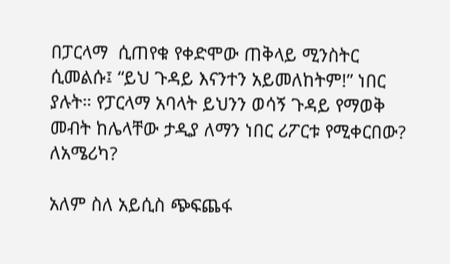በፓርላማ  ሲጠየቁ የቀድሞው ጠቅላይ ሚንስትር ሲመልሱ፤ “ይህ ጉዳይ እናንተን አይመለከትም!” ነበር ያሉት። የፓርላማ አባላት ይህንን ወሳኝ ጉዳይ የማወቅ መብት ከሌላቸው ታዲያ ለማን ነበር ሪፖርቱ የሚቀርበው? ለአሜሪካ?

አለም ስለ አይሲስ ጭፍጨፋ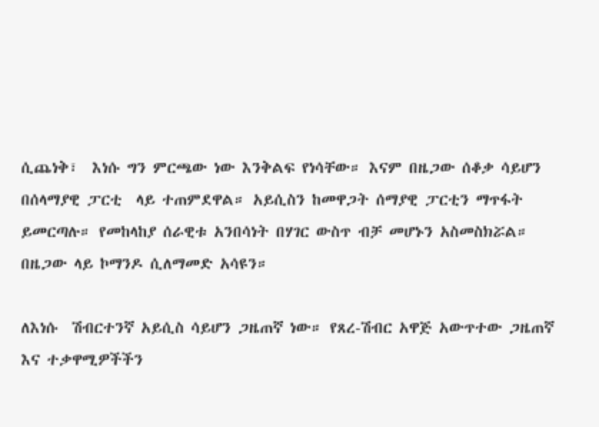ሲጨነቅ፣  እነሱ ግን ምርጫው ነው እንቅልፍ የነሳቸው። እናም በዜጋው ሰቆቃ ሳይሆን በሰላማያዊ ፓርቲ  ላይ ተጠምደዋል። አይሲስን ከመዋጋት ሰማያዊ ፓርቲን ማጥፋት ይመርጣሉ። የመከላከያ ሰራዊቱ አንበሳነት በሃገር ውስጥ ብቻ መሆኑን አስመስክሯል። በዜጋው ላይ ኮማንዶ ሲለማመድ አሳዩን።

ለእነሱ  ሽብርተንኛ አይሲስ ሳይሆን ጋዜጠኛ ነው። የጸረ-ሽብር አዋጅ አውጥተው ጋዜጠኛ እና ተቃዋሚዎችችን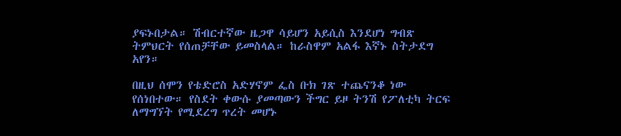ያፍኑበታል። ሽብርተኛው ዜጋዋ ሳይሆን አይሲስ እንደሆነ ግብጽ ትምህርት የሰጠቻቸው ይመስላል። ከራስዋም አልፋ እኛኑ ስትታደግ አየን።

በዚህ ሰሞን የቴድሮስ አድሃኖም ፌስ ቡክ ገጽ ተጨናንቆ ነው የሰነበተው። የስደት ቀውሱ ያመጣውን ችግር ይዞ ትንሽ የፖለቲካ ትርፍ ለማግኘት የሚደረግ ጥረት መሆኑ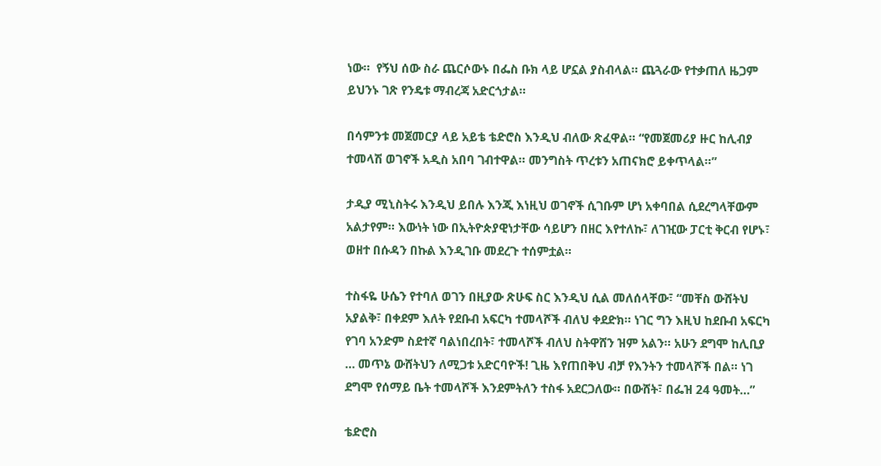ነው።  የኝህ ሰው ስራ ጨርሶውኑ በፌስ ቡክ ላይ ሆኗል ያስብላል። ጨጓራው የተቃጠለ ዜጋም ይህንኑ ገጽ የንዴቱ ማብረጃ አድርጎታል።

በሳምንቱ መጀመርያ ላይ አይቴ ቴድሮስ እንዲህ ብለው ጽፈዋል። “የመጀመሪያ ዙር ከሊብያ ተመላሽ ወገኖች አዲስ አበባ ገብተዋል። መንግስት ጥረቱን አጠናክሮ ይቀጥላል።”

ታዲያ ሚኒስትሩ እንዲህ ይበሉ እንጂ እነዚህ ወገኖች ሲገቡም ሆነ አቀባበል ሲደረግላቸውም አልታየም። እውነት ነው በኢትዮጵያዊነታቸው ሳይሆን በዘር እየተለኩ፣ ለገዢው ፓርቲ ቅርብ የሆኑ፣ ወዘተ በሱዳን በኩል እንዲገቡ መደረጉ ተሰምቷል።

ተስፋዬ ሁሴን የተባለ ወገን በዚያው ጽሁፍ ስር እንዲህ ሲል መለሰላቸው፣ “መቸስ ውሸትህ አያልቅ፣ በቀደም እለት የደቡብ አፍርካ ተመላሾች ብለህ ቀደድክ። ነገር ግን እዚህ ከደቡብ አፍርካ የገባ አንድም ስደተኛ ባልነበረበት፣ ተመላሾች ብለህ ስትዋሸን ዝም አልን። አሁን ደግሞ ከሊቢያ … መጥኔ ውሸትህን ለሚጋቱ አድርባዮች! ጊዜ እየጠበቅህ ብቻ የእንትን ተመላሾች በል። ነገ ደግሞ የሰማይ ቤት ተመላሾች እንደምትለን ተስፋ አደርጋለው። በውሸት፣ በፌዝ 24 ዓመት…”

ቴድሮስ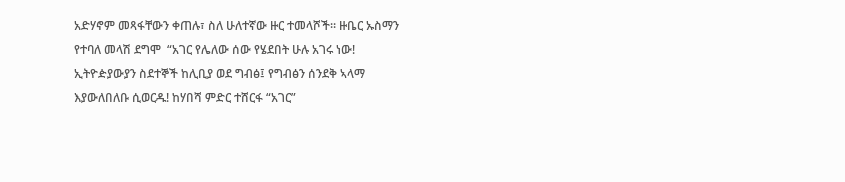አድሃኖም መጻፋቸውን ቀጠሉ፣ ስለ ሁለተኛው ዙር ተመላሾች። ዙቤር ኡስማን የተባለ መላሽ ደግሞ  “አገር የሌለው ሰው የሄደበት ሁሉ አገሩ ነው! ኢትዮዽያውያን ስደተኞች ከሊቢያ ወደ ግብፅ፤ የግብፅን ሰንደቅ ኣላማ እያውለበለቡ ሲወርዱ! ከሃበሻ ምድር ተሸርፋ “አገር”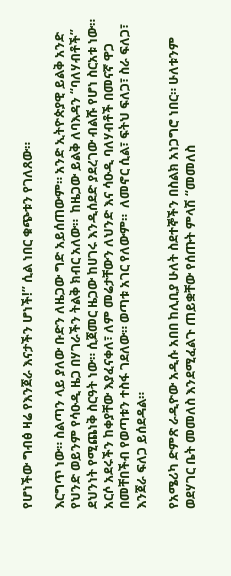የሆነችው ግብፅ ዛሬ የእንጀራ እናታችን ሆነች!” ሲል ነበር ቁጭቱን የገለጸው።

እርግጥ ነው። ስልጣን ላይ ያለው ቡድን ለዜጋው ግድ አይሰጠውም። አንድ ኢትዮጵያዊ ይልቅ አንድ የህንድ ወይንም የሳዑዲ ዜጋ በሃገራችን ትልቅ ክብር አለው።  ከዜጋው ይልቅ ለባእዳን “ባለሃብቶች” ደህንነት የሚጨነቅ ስርዓት ነው። ሲጀመር ዜጋው ከሀገሩ እንዲሰደድ ያደረገው ብልሹ የሆነ ስርአቱ ነው። አርሶ አደሩችን ከቀያቸው እያፈናቀለ፣ ለም መሬታቸውን ለህንድ እና ሳዑዲ ባለሃብቶች በመናኛ ዋጋ በመቸበችብ የወጣቱን ተስፋ ገደለው። ወጣቱ አገር የለውም።  ለመኖር ሲል፣ ፍትህ ፍለጋ፣ ስራ ፍለጋ፣ እንጀራ ፍለጋ ይሰደዳል።

የአሜሪካ ድምጽ ራዲዮው አዲሱ አበበ ከሊቢያ ሁለት ስደተኞችን በስልክ አነጋግሮ ነበር። ሁለቱንም ወደሃገር ቤት መመለስ እንደሚፈልጉ ጠይቋቸው የሰጡት ምላሽ “መመለስ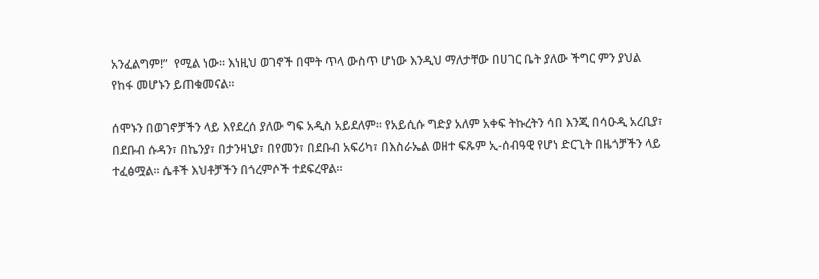አንፈልግም!”  የሚል ነው። እነዚህ ወገኖች በሞት ጥላ ውስጥ ሆነው እንዲህ ማለታቸው በሀገር ቤት ያለው ችግር ምን ያህል የከፋ መሆኑን ይጠቁመናል።

ሰሞኑን በወገኖቻችን ላይ እየደረሰ ያለው ግፍ አዲስ አይደለም። የአይሲሱ ግድያ አለም አቀፍ ትኩረትን ሳበ እንጂ በሳዑዲ አረቢያ፣ በደቡብ ሱዳን፣ በኬንያ፣ በታንዛኒያ፣ በየመን፣ በደቡብ አፍሪካ፣ በእስራኤል ወዘተ ፍጹም ኢ-ሰብዓዊ የሆነ ድርጊት በዜጎቻችን ላይ ተፈፅሟል። ሴቶች እህቶቻችን በጎረምሶች ተደፍረዋል።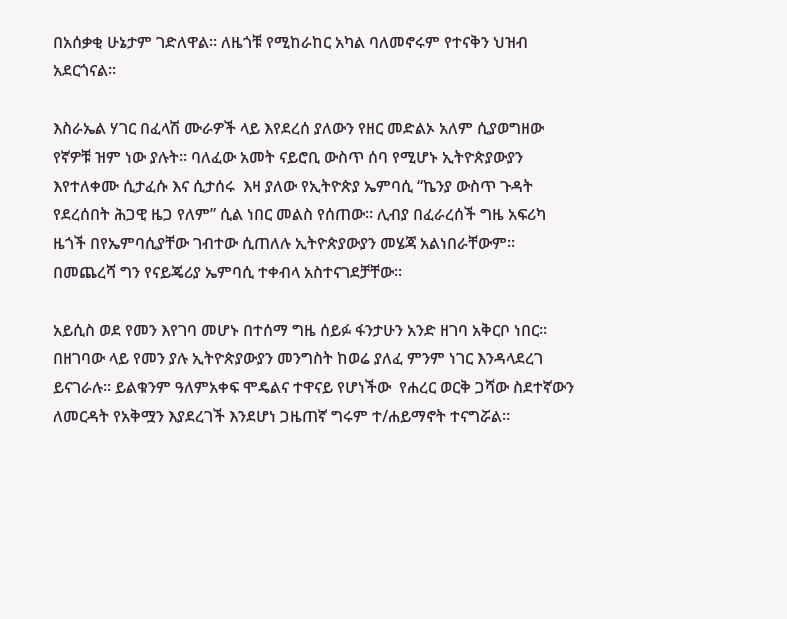በአሰቃቂ ሁኔታም ገድለዋል። ለዜጎቹ የሚከራከር አካል ባለመኖሩም የተናቅን ህዝብ አደርጎናል።

እስራኤል ሃገር በፈላሽ ሙራዎች ላይ እየደረሰ ያለውን የዘር መድልኦ አለም ሲያወግዘው የኛዎቹ ዝም ነው ያሉት። ባለፈው አመት ናይሮቢ ውስጥ ሰባ የሚሆኑ ኢትዮጵያውያን እየተለቀሙ ሲታፈሱ እና ሲታሰሩ  እዛ ያለው የኢትዮጵያ ኤምባሲ “ኬንያ ውስጥ ጉዳት የደረሰበት ሕጋዊ ዜጋ የለም” ሲል ነበር መልስ የሰጠው። ሊብያ በፈራረሰች ግዜ አፍሪካ ዜጎች በየኤምባሲያቸው ገብተው ሲጠለሉ ኢትዮጵያውያን መሄጃ አልነበራቸውም። በመጨረሻ ግን የናይጄሪያ ኤምባሲ ተቀብላ አስተናገደቻቸው።

አይሲስ ወደ የመን እየገባ መሆኑ በተሰማ ግዜ ሰይፉ ፋንታሁን አንድ ዘገባ አቅርቦ ነበር። በዘገባው ላይ የመን ያሉ ኢትዮጵያውያን መንግስት ከወሬ ያለፈ ምንም ነገር እንዳላደረገ ይናገራሉ። ይልቁንም ዓለምአቀፍ ሞዴልና ተዋናይ የሆነችው  የሐረር ወርቅ ጋሻው ስደተኛውን ለመርዳት የአቅሟን እያደረገች እንደሆነ ጋዜጠኛ ግሩም ተ/ሐይማኖት ተናግሯል።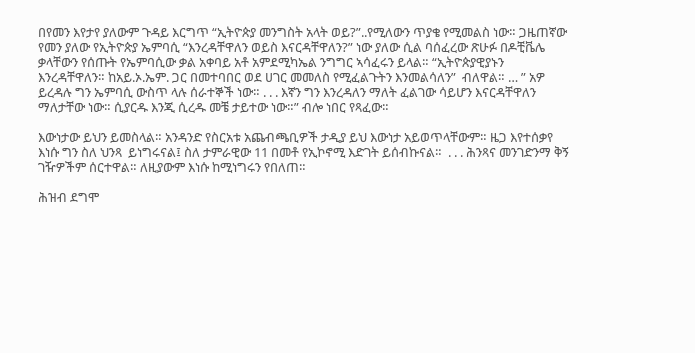በየመን እየታየ ያለውም ጉዳይ እርግጥ “ኢትዮጵያ መንግስት አላት ወይ?”..የሚለውን ጥያቄ የሚመልስ ነው። ጋዜጠኛው የመን ያለው የኢትዮጵያ ኤምባሲ “እንረዳቸዋለን ወይስ እናርዳቸዋለን?” ነው ያለው ሲል ባሰፈረው ጽሁፉ በዶቺቬሌ ቃላቸውን የሰጡት የኤምባሲው ቃል አቀባይ አቶ አምደሚካኤል ንግግር ኣሳፈሩን ይላል። “ኢትዮጵያዊያኑን እንረዳቸዋለን። ከአይ.ኦ.ኤም. ጋር በመተባበር ወደ ሀገር መመለስ የሚፈልጉትን እንመልሳለን”  ብለዋል። … ” አዎ ይረዳሉ ግን ኤምባሲ ውስጥ ላሉ ሰራተኞች ነው። . . . እኛን ግን እንረዳለን ማለት ፈልገው ሳይሆን እናርዳቸዋለን ማለታቸው ነው። ሲያርዱ እንጂ ሲረዱ መቼ ታይተው ነው።” ብሎ ነበር የጻፈው።

እውነታው ይህን ይመስላል። አንዳንድ የስርአቱ አጨብጫቢዎች ታዲያ ይህ እውነታ አይወጥላቸውም። ዜጋ እየተሰቃየ እነሱ ግን ስለ ህንጻ  ይነግሩናል፤ ስለ ታምራዊው 11 በመቶ የኢኮኖሚ እድገት ይሰብኩናል።  . . . ሕንጻና መንገድንማ ቅኝ ገዥዎችም ሰርተዋል። ለዚያውም እነሱ ከሚነግሩን የበለጠ።

ሕዝብ ደግሞ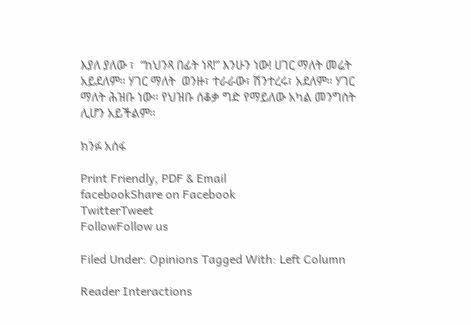እያለ ያለው ፣  “ከህንጻ በፊት ነጻ!” እንሁን ነው! ሀገር ማለት መሬት አይደለም። ሃገር ማለት  ወንዙ፣ ተራራው፣ ሽንተረሩ፣ አደለም። ሃገር ማለት ሕዝቡ ነው። የህዝቡ ሰቆቃ ግድ የማይለው አካል መንግስት ሊሆን አይችልም።

ክንፉ አሰፋ

Print Friendly, PDF & Email
facebookShare on Facebook
TwitterTweet
FollowFollow us

Filed Under: Opinions Tagged With: Left Column

Reader Interactions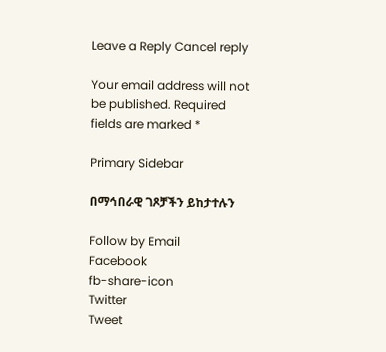Leave a Reply Cancel reply

Your email address will not be published. Required fields are marked *

Primary Sidebar

በማኅበራዊ ገጾቻችን ይከታተሉን

Follow by Email
Facebook
fb-share-icon
Twitter
Tweet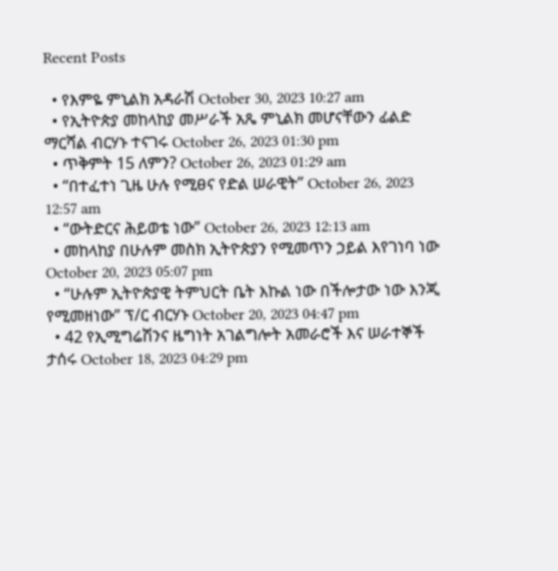Recent Posts

  • የእምዬ ምኒልክ አዳራሽ October 30, 2023 10:27 am
  • የኢትዮጵያ መከላከያ መሥራች አጼ ምኒልክ መሆናቸውን ፊልድ ማርሻል ብርሃኑ ተናገሩ October 26, 2023 01:30 pm
  • ጥቅምት 15 ለምን? October 26, 2023 01:29 am
  • “በተፈተነ ጊዜ ሁሉ የሚፀና የድል ሠራዊት” October 26, 2023 12:57 am
  • “ውትድርና ሕይወቴ ነው” October 26, 2023 12:13 am
  • መከላከያ በሁሉም መስክ ኢትዮጵያን የሚመጥን ኃይል እየገነባ ነው October 20, 2023 05:07 pm
  • “ሁሉም ኢትዮጵያዊ ትምህርት ቤት እኩል ነው በችሎታው ነው እንጂ የሚመዘነው” ፕ/ር ብርሃኑ October 20, 2023 04:47 pm
  • 42 የኢሚግሬሽንና ዜግነት አገልግሎት አመራሮች እና ሠራተኞች ታሰሩ October 18, 2023 04:29 pm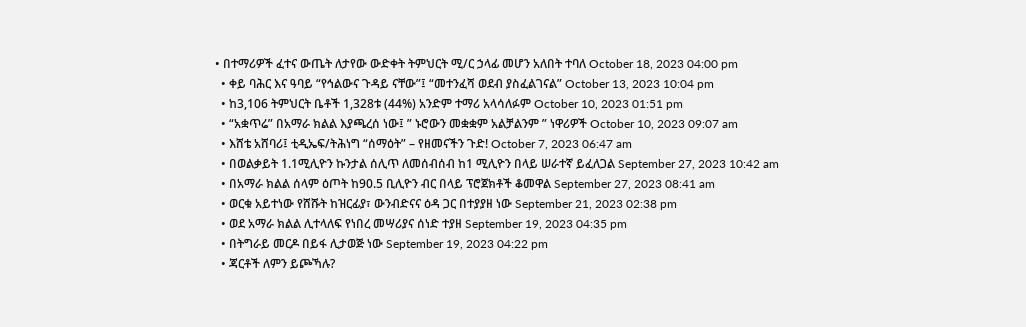• በተማሪዎች ፈተና ውጤት ለታየው ውድቀት ትምህርት ሚ/ር ኃላፊ መሆን አለበት ተባለ October 18, 2023 04:00 pm
  • ቀይ ባሕር እና ዓባይ “የኅልውና ጉዳይ ናቸው”፤ “መተንፈሻ ወደብ ያስፈልገናል” October 13, 2023 10:04 pm
  • ከ3,106 ትምህርት ቤቶች 1,328ቱ (44%) አንድም ተማሪ አላሳለፉም October 10, 2023 01:51 pm
  • “አቋጥሬ” በአማራ ክልል እያጫረሰ ነው፤ ” ኑሮውን መቋቋም አልቻልንም ” ነዋሪዎች October 10, 2023 09:07 am
  • እሸቴ አሸባሪ፤ ቲዲኤፍ/ትሕነግ “ሰማዕት” – የዘመናችን ጉድ! October 7, 2023 06:47 am
  • በወልቃይት 1.1ሚሊዮን ኩንታል ሰሊጥ ለመሰብሰብ ከ1 ሚሊዮን በላይ ሠራተኛ ይፈለጋል September 27, 2023 10:42 am
  • በአማራ ክልል ሰላም ዕጦት ከ90.5 ቢሊዮን ብር በላይ ፕሮጀክቶች ቆመዋል September 27, 2023 08:41 am
  • ወርቁ አይተነው የሸሹት ከዝርፊያ፣ ውንብድናና ዕዳ ጋር በተያያዘ ነው September 21, 2023 02:38 pm
  • ወደ አማራ ክልል ሊተላለፍ የነበረ መሣሪያና ሰነድ ተያዘ September 19, 2023 04:35 pm
  • በትግራይ መርዶ በይፋ ሊታወጅ ነው September 19, 2023 04:22 pm
  • ጃርቶች ለምን ይጮኻሉ?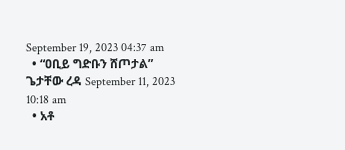September 19, 2023 04:37 am
  • “ዐቢይ ግድቡን ሸጦታል” ጌታቸው ረዳ September 11, 2023 10:18 am
  • አቶ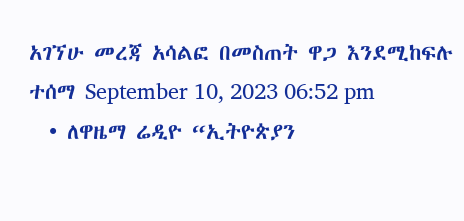አገኘሁ መረጃ አሳልፎ በመስጠት ዋጋ እንደሚከፍሉ ተሰማ September 10, 2023 06:52 pm
  • ለዋዜማ ሬዲዮ “ኢትዮጵያን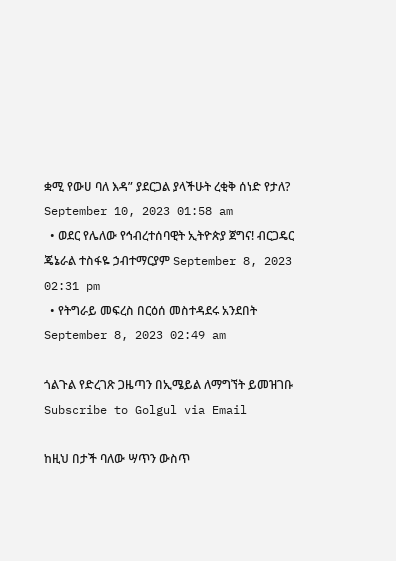ቋሚ የውሀ ባለ እዳ” ያደርጋል ያላችሁት ረቂቅ ሰነድ የታለ? September 10, 2023 01:58 am
  • ወደር የሌለው የኅብረተሰባዊት ኢትዮጵያ ጀግና! ብርጋዴር ጄኔራል ተስፋዬ ኃብተማርያም September 8, 2023 02:31 pm
  • የትግራይ መፍረስ በርዕሰ መስተዳደሩ አንደበት September 8, 2023 02:49 am

ጎልጉል የድረገጽ ጋዜጣን በኢሜይል ለማግኘት ይመዝገቡ Subscribe to Golgul via Email

ከዚህ በታች ባለው ሣጥን ውስጥ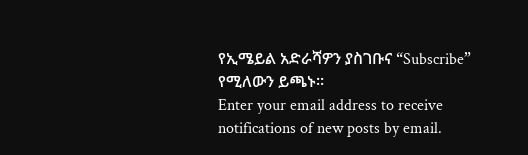የኢሜይል አድራሻዎን ያስገቡና “Subscribe” የሚለውን ይጫኑ፡፡
Enter your email address to receive notifications of new posts by email.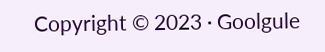Copyright © 2023 · Goolgule